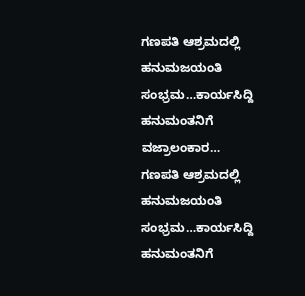ಗಣಪತಿ ಆಶ್ರಮದಲ್ಲಿ ಹನುಮಜಯಂತಿ ಸಂಭ್ರಮ…ಕಾರ್ಯಸಿದ್ದಿ ಹನುಮಂತನಿಗೆ ವಜ್ರಾಲಂಕಾರ…
ಗಣಪತಿ ಆಶ್ರಮದಲ್ಲಿ ಹನುಮಜಯಂತಿ ಸಂಭ್ರಮ…ಕಾರ್ಯಸಿದ್ದಿ ಹನುಮಂತನಿಗೆ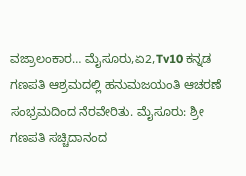ವಜ್ರಾಲಂಕಾರ… ಮೈಸೂರು,ಏ2,Tv10 ಕನ್ನಡ ಗಣಪತಿ ಆಶ್ರಮದಲ್ಲಿ ಹನುಮಜಯಂತಿ ಆಚರಣೆ ಸಂಭ್ರಮದಿಂದ ನೆರವೇರಿತು. ಮೈಸೂರು: ಶ್ರೀ ಗಣಪತಿ ಸಚ್ಚಿದಾನಂದ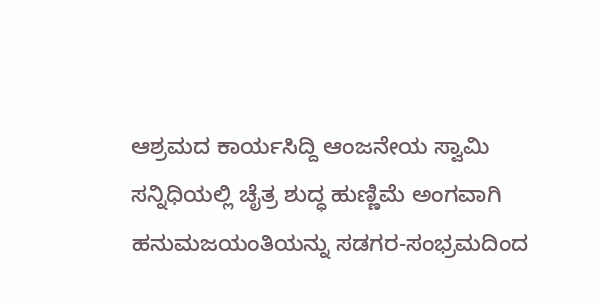ಆಶ್ರಮದ ಕಾರ್ಯಸಿದ್ದಿ ಆಂಜನೇಯ ಸ್ವಾಮಿ ಸನ್ನಿಧಿಯಲ್ಲಿ ಚೈತ್ರ ಶುದ್ಧ ಹುಣ್ಣಿಮೆ ಅಂಗವಾಗಿ ಹನುಮಜಯಂತಿಯನ್ನು ಸಡಗರ-ಸಂಭ್ರಮದಿಂದ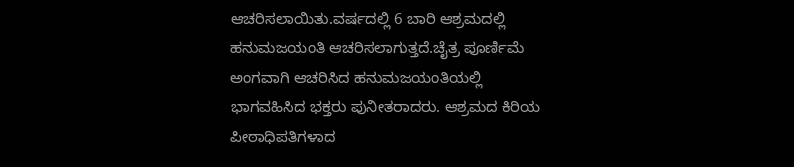ಆಚರಿಸಲಾಯಿತು.ವರ್ಷದಲ್ಲಿ 6 ಬಾರಿ ಆಶ್ರಮದಲ್ಲಿ ಹನುಮಜಯಂತಿ ಆಚರಿಸಲಾಗುತ್ತದೆ.ಚೈತ್ರ ಪೂರ್ಣಿಮೆ ಅಂಗವಾಗಿ ಆಚರಿಸಿದ ಹನುಮಜಯಂತಿಯಲ್ಲಿ ಭಾಗವಹಿಸಿದ ಭಕ್ತರು ಪುನೀತರಾದರು. ಆಶ್ರಮದ ಕಿರಿಯ ಪೀಠಾಧಿಪತಿಗಳಾದ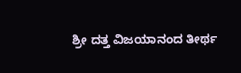ಶ್ರೀ ದತ್ತ ವಿಜಯಾನಂದ ತೀರ್ಥ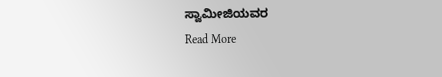ಸ್ವಾಮೀಜಿಯವರ
Read More